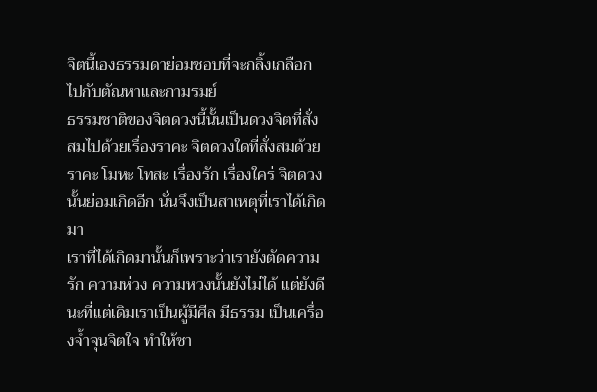จิตนี้เองธรรมดาย่อมชอบที่จะกลิ้งเกลือกไปกับตัณหาและกามรมย์
ธรรมชาติของจิตดวงนี้นั้นเป็นดวงจิตที่สั่งสมไปด้วยเรื่องราคะ จิตดวงใดที่สั่งสมด้วยราคะ โมหะ โทสะ เรื่องรัก เรื่องใคร่ จิตดวงนั้นย่อมเกิดอีก นั่นจึงเป็นสาเหตุที่เราได้เกิดมา
เราที่ได้เกิดมานั้นก็เพราะว่าเรายังตัดความรัก ความห่วง ความหวงนั้นยังไม่ได้ แต่ยังดีนะที่แต่เดิมเราเป็นผู้มีศีล มีธรรม เป็นเครื่องจ้ำจุนจิตใจ ทำให้ชา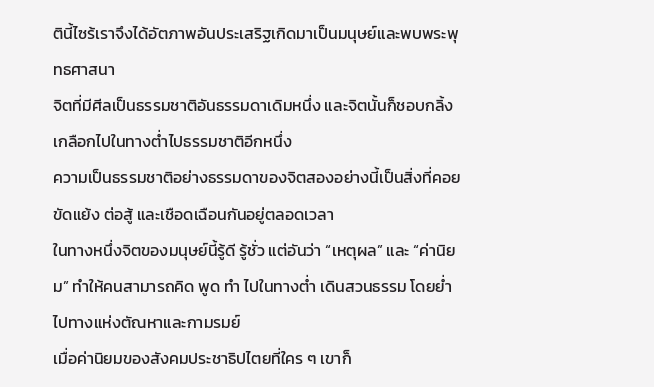ตินี้ไซร้เราจึงได้อัตภาพอันประเสริฐเกิดมาเป็นมนุษย์และพบพระพุทธศาสนา
จิตที่มีศีลเป็นธรรมชาติอันธรรมดาเดิมหนึ่ง และจิตนั้นก็ชอบกลิ้งเกลือกไปในทางต่ำไปธรรมชาติอีกหนึ่ง
ความเป็นธรรมชาติอย่างธรรมดาของจิตสองอย่างนี้เป็นสิ่งที่คอยขัดแย้ง ต่อสู้ และเชือดเฉือนกันอยู่ตลอดเวลา
ในทางหนึ่งจิตของมนุษย์นี้รู้ดี รู้ชั่ว แต่อันว่า “เหตุผล” และ “ค่านิยม” ทำให้คนสามารถคิด พูด ทำ ไปในทางต่ำ เดินสวนธรรม โดยย่ำไปทางแห่งตัณหาและกามรมย์
เมื่อค่านิยมของสังคมประชาธิปไตยที่ใคร ๆ เขาก็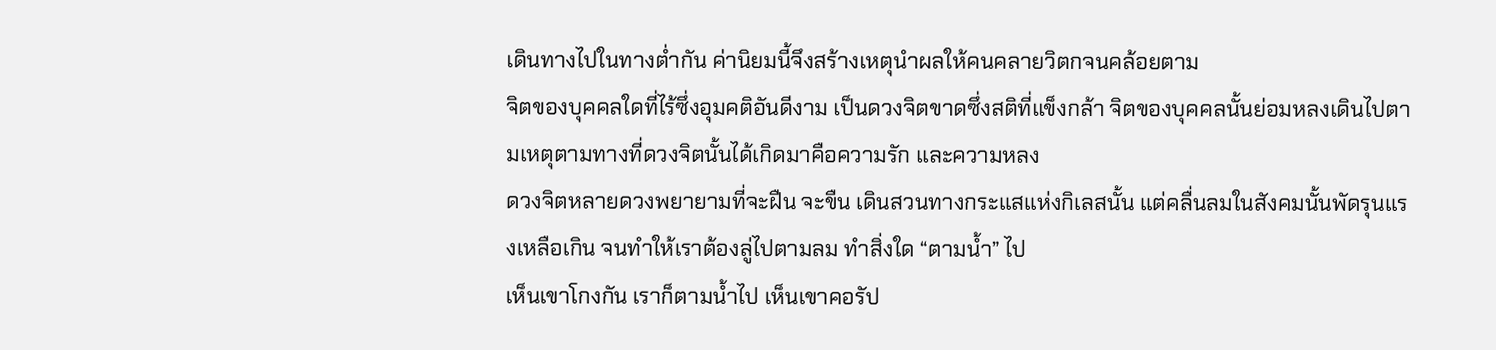เดินทางไปในทางต่ำกัน ค่านิยมนี้จึงสร้างเหตุนำผลให้คนคลายวิตกจนคล้อยตาม
จิตของบุคคลใดที่ไร้ซึ่งอุมคติอันดีงาม เป็นดวงจิตขาดซึ่งสติที่แข็งกล้า จิตของบุคคลนั้นย่อมหลงเดินไปตามเหตุตามทางที่ดวงจิตนั้นได้เกิดมาคือความรัก และความหลง
ดวงจิตหลายดวงพยายามที่จะฝืน จะขืน เดินสวนทางกระแสแห่งกิเลสนั้น แต่คลื่นลมในสังคมนั้นพัดรุนแรงเหลือเกิน จนทำให้เราต้องลู่ไปตามลม ทำสิ่งใด “ตามน้ำ” ไป
เห็นเขาโกงกัน เราก็ตามน้ำไป เห็นเขาคอรัป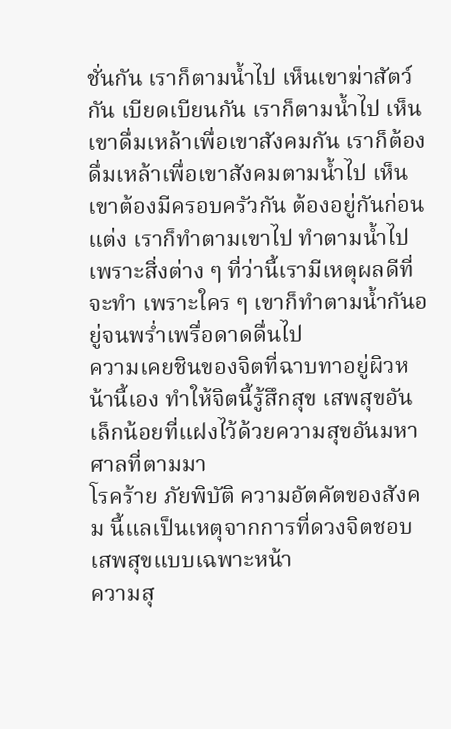ชั่นกัน เราก็ตามน้ำไป เห็นเขาฆ่าสัตว์กัน เบียดเบียนกัน เราก็ตามน้ำไป เห็นเขาดื่มเหล้าเพื่อเขาสังคมกัน เราก็ต้องดื่มเหล้าเพื่อเขาสังคมตามน้ำไป เห็นเขาต้องมีครอบครัวกัน ต้องอยู่กันก่อนแต่ง เราก็ทำตามเขาไป ทำตามน้ำไป เพราะสิ่งต่าง ๆ ที่ว่านี้เรามีเหตุผลดีที่จะทำ เพราะใคร ๆ เขาก็ทำตามน้ำกันอยู่จนพร่ำเพรื่อดาดดื่นไป
ความเคยชินของจิตที่ฉาบทาอยู่ผิวหน้านี้เอง ทำให้จิตนี้รู้สึกสุข เสพสุขอันเล็กน้อยที่แฝงไว้ด้วยความสุขอันมหาศาลที่ตามมา
โรคร้าย ภัยพิบัติ ความอัตคัตของสังคม นี้แลเป็นเหตุจากการที่ดวงจิตชอบเสพสุขแบบเฉพาะหน้า
ความสุ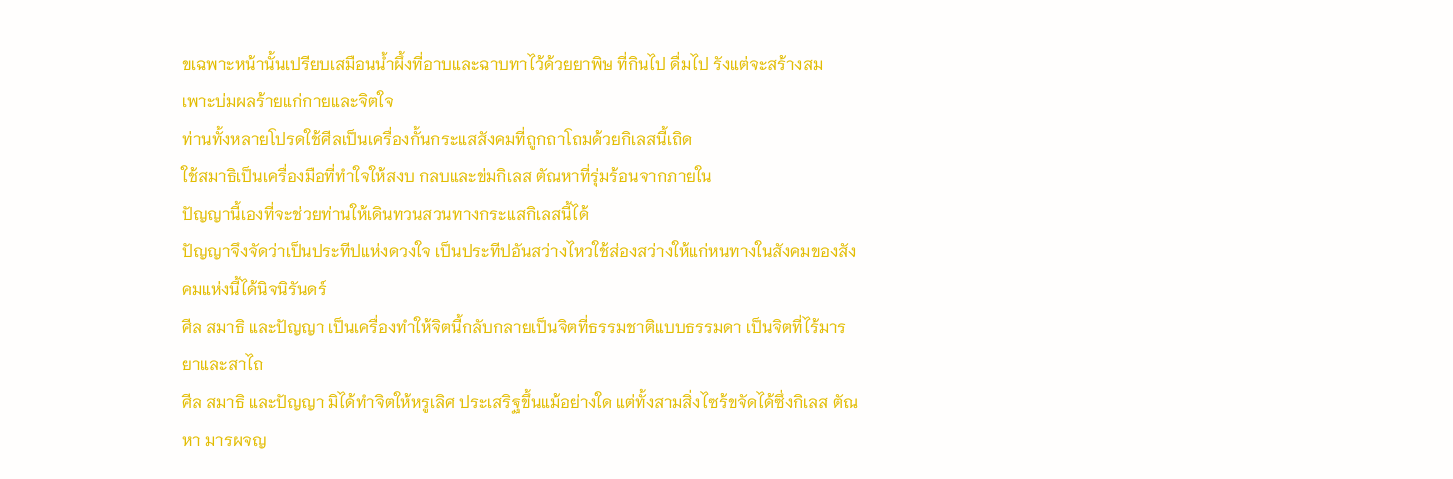ขเฉพาะหน้านั้นเปรียบเสมือนน้ำผึ้งที่อาบและฉาบทาไว้ด้วยยาพิษ ที่กินไป ดื่มไป รังแต่จะสร้างสม เพาะบ่มผลร้ายแก่กายและจิตใจ
ท่านทั้งหลายโปรดใช้ศีลเป็นเครื่องกั้นกระแสสังคมที่ถูกถาโถมด้วยกิเลสนี้เถิด
ใช้สมาธิเป็นเครื่องมือที่ทำใจให้สงบ กลบและข่มกิเลส ตัณหาที่รุ่มร้อนจากภายใน
ปัญญานี้เองที่จะช่วยท่านให้เดินทวนสวนทางกระแสกิเลสนี้ได้
ปัญญาจึงจัดว่าเป็นประทีปแห่งดวงใจ เป็นประทีปอันสว่างไหวใช้ส่องสว่างให้แก่หนทางในสังคมของสังคมแห่งนี้ได้นิจนิรันดร์
ศีล สมาธิ และปัญญา เป็นเครื่องทำให้จิตนี้กลับกลายเป็นจิตที่ธรรมชาติแบบธรรมดา เป็นจิตที่ไร้มารยาและสาไถ
ศีล สมาธิ และปัญญา มิได้ทำจิตให้หรูเลิศ ประเสริฐขึ้นแม้อย่างใด แต่ทั้งสามสิ่งไซร้ขจัดได้ซึ่งกิเลส ตัณหา มารผจญ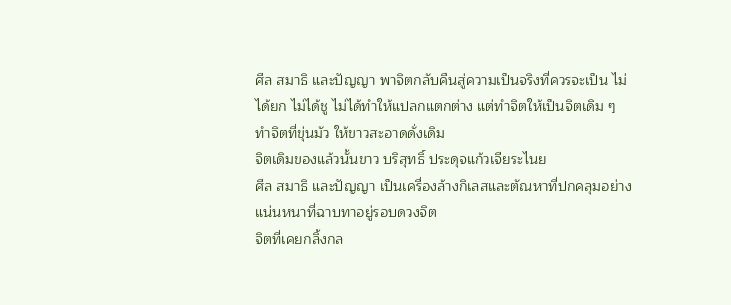ศีล สมาธิ และปัญญา พาจิตกลับคืนสู่ความเป็นจริงที่ควรจะเป็น ไม่ได้ยก ไม่ได้ชู ไม่ได้ทำให้แปลกแตกต่าง แต่ทำจิตให้เป็นจิตเดิม ๆ ทำจิตที่ขุ่นมัว ให้ขาวสะอาดดั่งเดิม
จิตเดิมของแล้วนั้นขาว บริสุทธิ์ ประดุจแก้วเจียระไนย
ศีล สมาธิ และปัญญา เป็นเครื่องล้างกิเลสและตัณหาที่ปกคลุมอย่างแน่นหนาที่ฉาบทาอยู่รอบดวงจิต
จิตที่เคยกลิ้งกล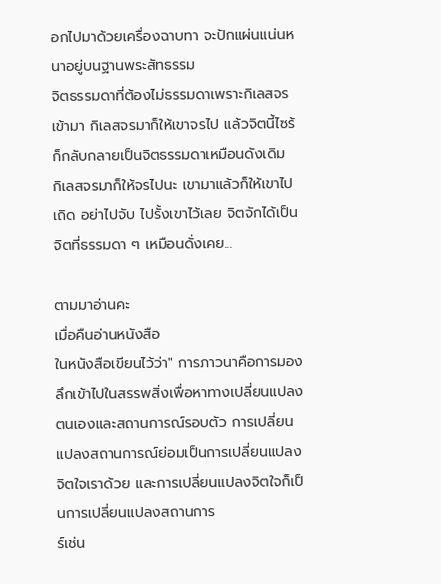อกไปมาด้วยเครื่องฉาบทา จะปักแผ่นแน่นหนาอยู่บนฐานพระสัทธรรม
จิตธรรมดาที่ต้องไม่ธรรมดาเพราะกิเลสจรเข้ามา กิเลสจรมาก็ให้เขาจรไป แล้วจิตนี้ไซร้ก็กลับกลายเป็นจิตธรรมดาเหมือนดังเดิม
กิเลสจรมาก็ให้จรไปนะ เขามาแล้วก็ให้เขาไปเถิด อย่าไปจับ ไปรั้งเขาไว้เลย จิตจักได้เป็นจิตที่ธรรมดา ๆ เหมือนดั่งเคย...

ตามมาอ่านคะ
เมื่อคืนอ่านหนังสือ
ในหนังสือเขียนไว้ว่า" การภาวนาคือการมองลึกเข้าไปในสรรพสิ่งเพื่อหาทางเปลี่ยนแปลงตนเองและสถานการณ์รอบตัว การเปลี่ยนแปลงสถานการณ์ย่อมเป็นการเปลี่ยนแปลงจิตใจเราด้วย และการเปลี่ยนแปลงจิตใจก็เป็นการเปลี่ยนแปลงสถานการ
ร์เช่น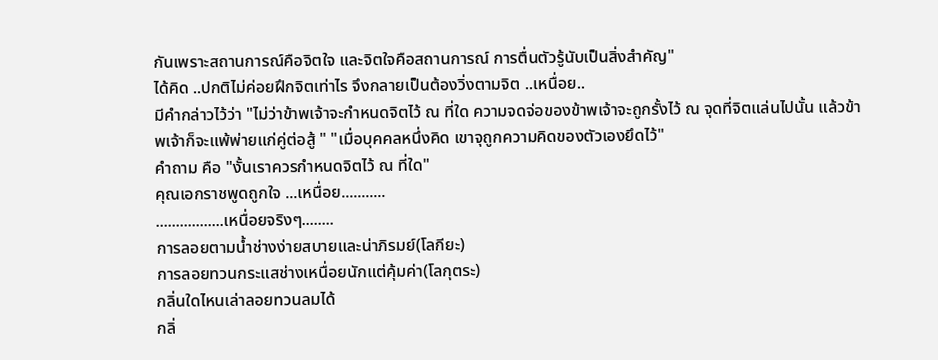กันเพราะสถานการณ์คือจิตใจ และจิตใจคือสถานการณ์ การตื่นตัวรู้นับเป็นสิ่งสำคัญ"
ได้คิด ..ปกติไม่ค่อยฝึกจิตเท่าไร จึงกลายเป็นต้องวิ่งตามจิต ..เหนื่อย..
มีคำกล่าวไว้ว่า "ไม่ว่าข้าพเจ้าจะกำหนดจิตไว้ ณ ที่ใด ความจดจ่อของข้าพเจ้าจะถูกรั้งไว้ ณ จุดที่จิตแล่นไปนั้น แล้วข้าพเจ้าก็จะแพ้พ่ายแก่คู่ต่อสู้ " "เมื่อบุคคลหนึ่งคิด เขาจุถูกความคิดของตัวเองยึดไว้"
คำถาม คือ "งั้นเราควรกำหนดจิตไว้ ณ ที่ใด"
คุณเอกราชพูดถูกใจ ...เหนื่อย...........
.................เหนื่อยจริงๆ........
การลอยตามน้ำช่างง่ายสบายและน่าภิรมย์(โลกียะ)
การลอยทวนกระแสช่างเหนื่อยนักแต่คุ้มค่า(โลกุตระ)
กลิ่นใดไหนเล่าลอยทวนลมได้
กลิ่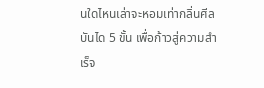นใดไหนเล่าจะหอมเท่ากลิ่นศีล
บันได 5 ขั้น เพื่อก้าวสู่ความสำเร็จ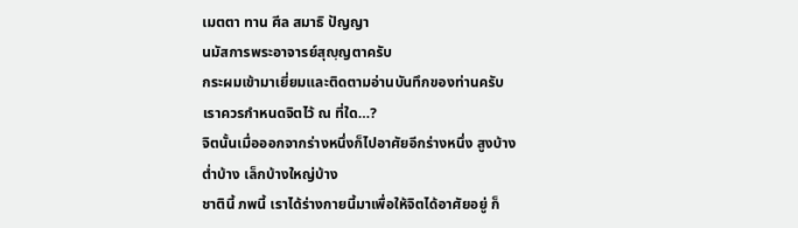เมตตา ทาน ศีล สมาธิ ปัญญา
นมัสการพระอาจารย์สุญฺญตาครับ
กระผมเข้ามาเยี่ยมและติดตามอ่านบันทึกของท่านครับ
เราควรกำหนดจิตไว้ ณ ที่ใด...?
จิตนั้นเมื่อออกจากร่างหนึ่งก็ไปอาศัยอีกร่างหนึ่ง สูงบ้าง ต่ำบ้าง เล็กบ้างใหญ่บ้าง
ชาตินี้ ภพนี้ เราได้ร่างกายนี้มาเพื่อให้จิตได้อาศัยอยู่ ก็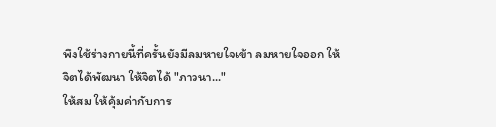พึงใช้ร่างกายนี้ที่ครั้นยังมีลมหายใจเข้า ลมหายใจออก ให้จิตได้พัฒนา ให้จิตได้ "ภาวนา..."
ให้สม ให้คุ้มค่ากับการ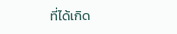ที่ได้เกิด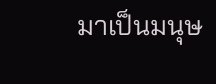มาเป็นมนุษ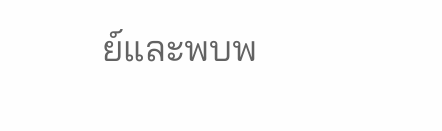ย์และพบพ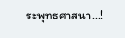ระพุทธศาสนา...!